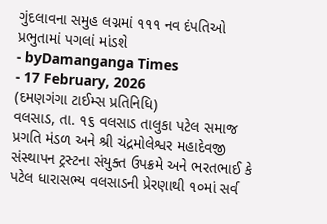ગુંદલાવના સમુહ લગ્નમાં ૧૧૧ નવ દંપતિઓ પ્રભુતામાં પગલાં માંડશે
- byDamanganga Times
- 17 February, 2026
(દમણગંગા ટાઈમ્સ પ્રતિનિધિ)
વલસાડ, તા. ૧૬ વલસાડ તાલુકા પટેલ સમાજ પ્રગતિ મંડળ અને શ્રી ચંદ્રમોલેશ્વર મહાદેવજી સંસ્થાપન ટ્રસ્ટના સંયુક્ત ઉપક્રમે અને ભરતભાઈ કે પટેલ ધારાસભ્ય વલસાડની પ્રેરણાથી ૧૦માં સર્વ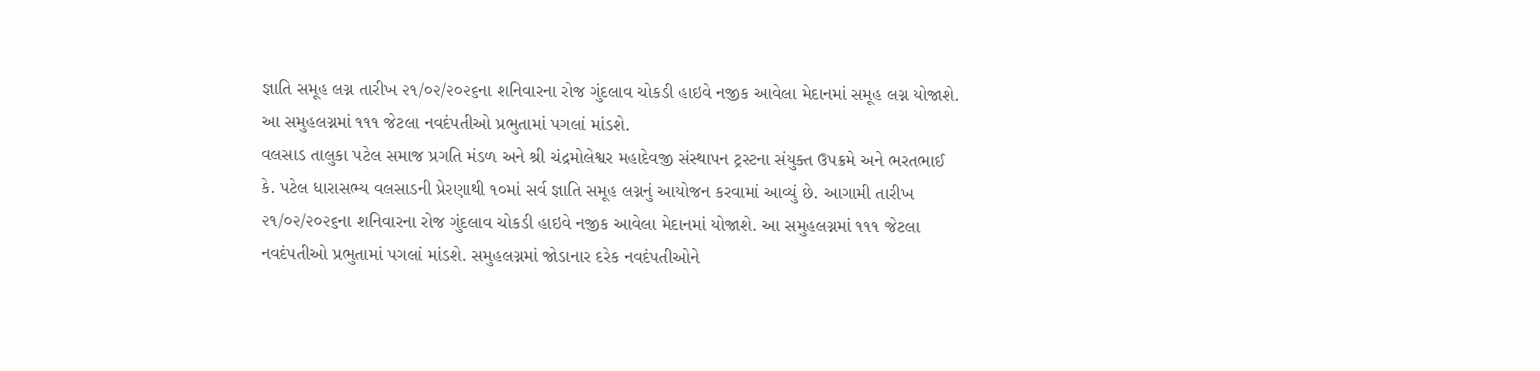જ્ઞાતિ સમૂહ લગ્ન તારીખ ૨૧/૦૨/૨૦૨૬ના શનિવારના રોજ ગુંદલાવ ચોકડી હાઇવે નજીક આવેલા મેદાનમાં સમૂહ લગ્ન યોજાશે. આ સમુહલગ્નમાં ૧૧૧ જેટલા નવદંપતીઓ પ્રભુતામાં પગલાં માંડશે.
વલસાડ તાલુકા પટેલ સમાજ પ્રગતિ મંડળ અને શ્રી ચંદ્રમોલેશ્વર મહાદેવજી સંસ્થાપન ટ્રસ્ટના સંયુક્ત ઉપક્રમે અને ભરતભાઈ કે. પટેલ ધારાસભ્ય વલસાડની પ્રેરણાથી ૧૦માં સર્વ જ્ઞાતિ સમૂહ લગ્નનું આયોજન કરવામાં આવ્યું છે. આગામી તારીખ ૨૧/૦૨/૨૦૨૬ના શનિવારના રોજ ગુંદલાવ ચોકડી હાઇવે નજીક આવેલા મેદાનમાં યોજાશે. આ સમુહલગ્નમાં ૧૧૧ જેટલા નવદંપતીઓ પ્રભુતામાં પગલાં માંડશે. સમુહલગ્નમાં જોડાનાર દરેક નવદંપતીઓને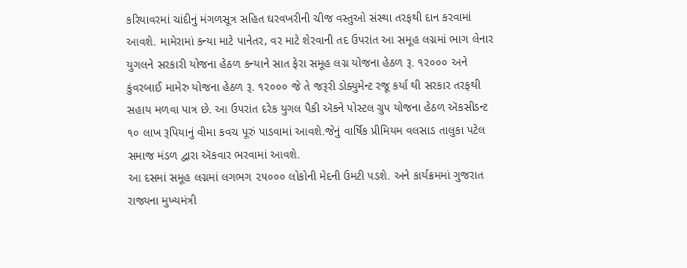કરિયાવરમાં ચાંદીનું મંગળસૂત્ર સહિત ઘરવખરીની ચીજ વસ્તુઓ સંસ્થા તરફથી દાન કરવામાં આવશે. મામેરામાં કન્યા માટે પાનેતર, વર માટે શેરવાની તદ ઉપરાંત આ સમૂહ લગ્નમાં ભાગ લેનાર યુગલને સરકારી યોજના હેઠળ કન્યાને સાત ફેરા સમૂહ લગ્ન યોજના હેઠળ રૂ. ૧૨૦૦૦ અને કુંવરબાઈ મામેરુ યોજના હેઠળ રૂ. ૧૨૦૦૦ જે તે જરૂરી ડોક્યુમેન્ટ રજૂ કર્યા થી સરકાર તરફથી સહાય મળવા પાત્ર છે. આ ઉપરાંત દરેક યુગલ પૈકી ઍકને પોસ્ટલ ગ્રુપ યોજના હેઠળ ઍકસીડન્ટ ૧૦ લાખ રૂપિયાનું વીમા કવચ પૂરું પાડવામાં આવશે.જેનું વાર્ષિક પ્રીમિયમ વલસાડ તાલુકા પટેલ સમાજ મંડળ દ્વારા ઍકવાર ભરવામાં આવશે.
આ દસમાં સમૂહ લગ્નમાં લગભગ ૨૫૦૦૦ લોકોની મેદની ઉમટી પડશે. અને કાર્યક્રમમાં ગુજરાત રાજ્યના મુખ્યમંત્રી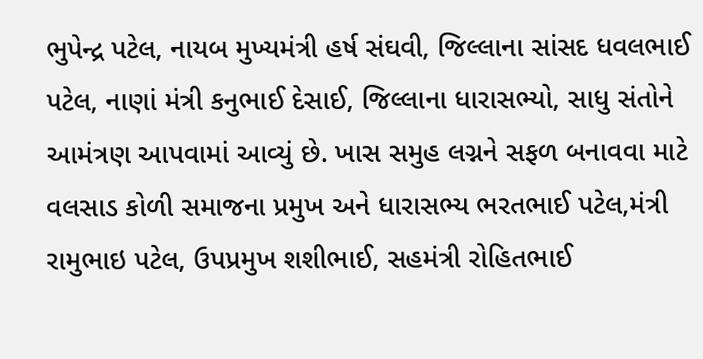ભુપેન્દ્ર પટેલ, નાયબ મુખ્યમંત્રી હર્ષ સંઘવી, જિલ્લાના સાંસદ ધવલભાઈ પટેલ, નાણાં મંત્રી કનુભાઈ દેસાઈ, જિલ્લાના ધારાસભ્યો, સાધુ સંતોને આમંત્રણ આપવામાં આવ્યું છે. ખાસ સમુહ લગ્નને સફળ બનાવવા માટે વલસાડ કોળી સમાજના પ્રમુખ અને ધારાસભ્ય ભરતભાઈ પટેલ,મંત્રી રામુભાઇ પટેલ, ઉપપ્રમુખ શશીભાઈ, સહમંત્રી રોહિતભાઈ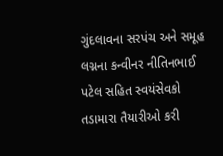ગુંદલાવના સરપંચ અને સમૂહ લગ્નના કન્વીનર નીતિનભાઈ પટેલ સહિત સ્વયંસેવકો તડામારા તૈયારીઓ કરી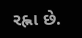રહ્ના છે.